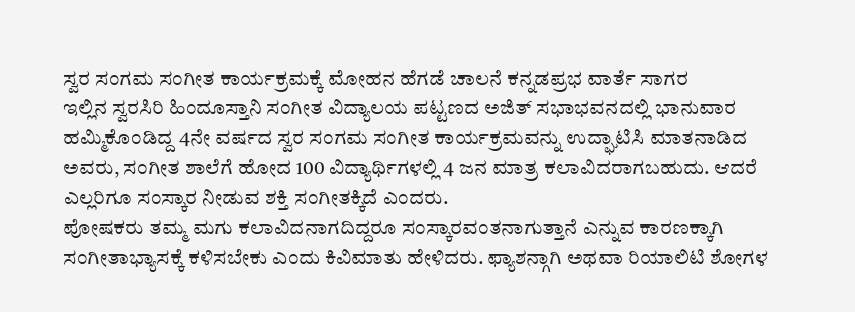ಸ್ವರ ಸಂಗಮ ಸಂಗೀತ ಕಾರ್ಯಕ್ರಮಕ್ಕೆ ಮೋಹನ ಹೆಗಡೆ ಚಾಲನೆ ಕನ್ನಡಪ್ರಭ ವಾರ್ತೆ ಸಾಗರ
ಇಲ್ಲಿನ ಸ್ವರಸಿರಿ ಹಿಂದೂಸ್ತಾನಿ ಸಂಗೀತ ವಿದ್ಯಾಲಯ ಪಟ್ಟಣದ ಅಜಿತ್ ಸಭಾಭವನದಲ್ಲಿ ಭಾನುವಾರ ಹಮ್ಮಿಕೊಂಡಿದ್ದ 4ನೇ ವರ್ಷದ ಸ್ವರ ಸಂಗಮ ಸಂಗೀತ ಕಾರ್ಯಕ್ರಮವನ್ನು ಉದ್ಘಾಟಿಸಿ ಮಾತನಾಡಿದ ಅವರು, ಸಂಗೀತ ಶಾಲೆಗೆ ಹೋದ 100 ವಿದ್ಯಾರ್ಥಿಗಳಲ್ಲಿ 4 ಜನ ಮಾತ್ರ ಕಲಾವಿದರಾಗಬಹುದು. ಆದರೆ ಎಲ್ಲರಿಗೂ ಸಂಸ್ಕಾರ ನೀಡುವ ಶಕ್ತಿ ಸಂಗೀತಕ್ಕಿದೆ ಎಂದರು.
ಪೋಷಕರು ತಮ್ಮ ಮಗು ಕಲಾವಿದನಾಗದಿದ್ದರೂ ಸಂಸ್ಕಾರವಂತನಾಗುತ್ತಾನೆ ಎನ್ನುವ ಕಾರಣಕ್ಕಾಗಿ ಸಂಗೀತಾಭ್ಯಾಸಕ್ಕೆ ಕಳಿಸಬೇಕು ಎಂದು ಕಿವಿಮಾತು ಹೇಳಿದರು. ಫ್ಯಾಶನ್ಗಾಗಿ ಅಥವಾ ರಿಯಾಲಿಟಿ ಶೋಗಳ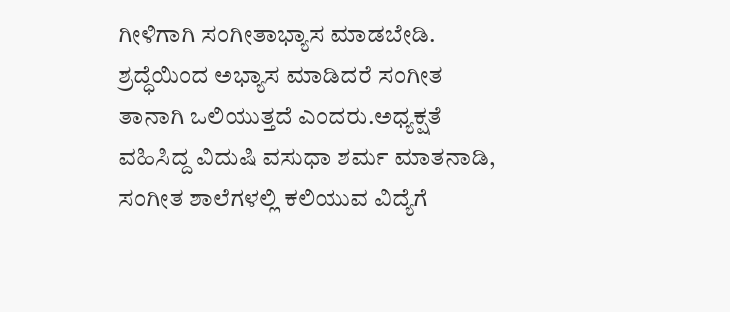ಗೀಳಿಗಾಗಿ ಸಂಗೀತಾಭ್ಯಾಸ ಮಾಡಬೇಡಿ. ಶ್ರದ್ಧೆಯಿಂದ ಅಭ್ಯಾಸ ಮಾಡಿದರೆ ಸಂಗೀತ ತಾನಾಗಿ ಒಲಿಯುತ್ತದೆ ಎಂದರು.ಅಧ್ಯಕ್ಷತೆ ವಹಿಸಿದ್ದ ವಿದುಷಿ ವಸುಧಾ ಶರ್ಮ ಮಾತನಾಡಿ, ಸಂಗೀತ ಶಾಲೆಗಳಲ್ಲಿ ಕಲಿಯುವ ವಿದ್ಯೆಗೆ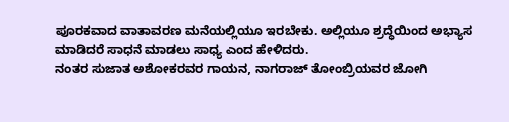ಪೂರಕವಾದ ವಾತಾವರಣ ಮನೆಯಲ್ಲಿಯೂ ಇರಬೇಕು. ಅಲ್ಲಿಯೂ ಶ್ರದ್ಧೆಯಿಂದ ಅಭ್ಯಾಸ ಮಾಡಿದರೆ ಸಾಧನೆ ಮಾಡಲು ಸಾಧ್ಯ ಎಂದ ಹೇಳಿದರು.
ನಂತರ ಸುಜಾತ ಅಶೋಕರವರ ಗಾಯನ, ನಾಗರಾಜ್ ತೋಂಬ್ರಿಯವರ ಜೋಗಿ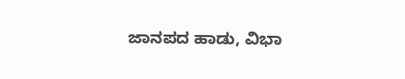ಜಾನಪದ ಹಾಡು, ವಿಭಾ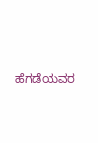ಹೆಗಡೆಯವರ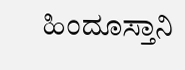ಹಿಂದೂಸ್ತಾನಿ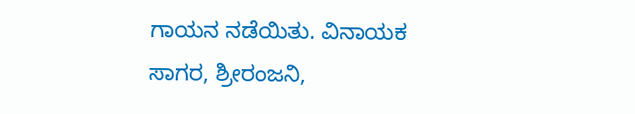ಗಾಯನ ನಡೆಯಿತು. ವಿನಾಯಕ ಸಾಗರ, ಶ್ರೀರಂಜನಿ,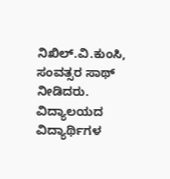ನಿಖಿಲ್.ವಿ.ಕುಂಸಿ, ಸಂವತ್ಸರ ಸಾಥ್ ನೀಡಿದರು. ವಿದ್ಯಾಲಯದ ವಿದ್ಯಾರ್ಥಿಗಳ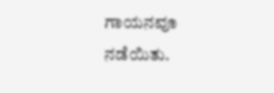ಗಾಯನವೂ ನಡೆಯಿತು.